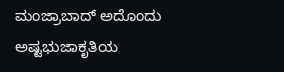ಮಂಜ್ರಾಬಾದ್ ಅದೊಂದು ಅಷ್ಟಭುಜಾಕೃತಿಯ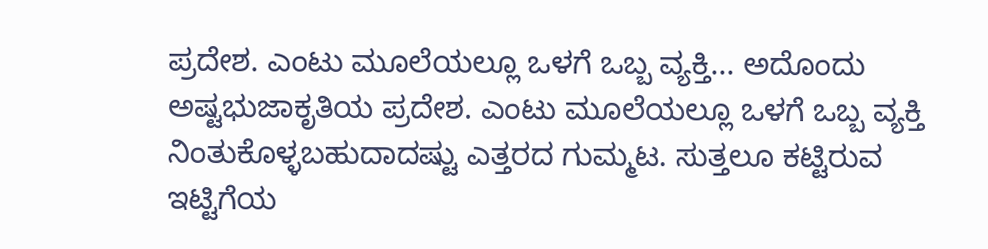ಪ್ರದೇಶ. ಎಂಟು ಮೂಲೆಯಲ್ಲೂ ಒಳಗೆ ಒಬ್ಬ ವ್ಯಕ್ತಿ... ಅದೊಂದು ಅಷ್ಟಭುಜಾಕೃತಿಯ ಪ್ರದೇಶ. ಎಂಟು ಮೂಲೆಯಲ್ಲೂ ಒಳಗೆ ಒಬ್ಬ ವ್ಯಕ್ತಿ ನಿಂತುಕೊಳ್ಳಬಹುದಾದಷ್ಟು ಎತ್ತರದ ಗುಮ್ಮಟ. ಸುತ್ತಲೂ ಕಟ್ಟಿರುವ ಇಟ್ಟಿಗೆಯ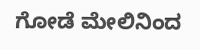ಗೋಡೆ ಮೇಲಿನಿಂದ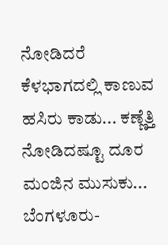ನೋಡಿದರೆ ಕೆಳಭಾಗದಲ್ಲಿ ಕಾಣುವ ಹಸಿರು ಕಾಡು... ಕಣ್ಣೆತ್ತಿ ನೋಡಿದಷ್ಟೂ ದೂರ ಮಂಜಿನ ಮುಸುಕು... ಬೆಂಗಳೂರು-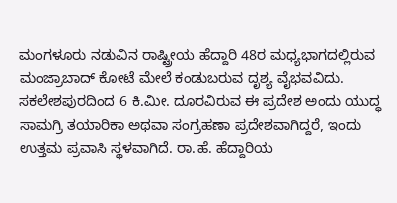ಮಂಗಳೂರು ನಡುವಿನ ರಾಷ್ಟ್ರೀಯ ಹೆದ್ದಾರಿ 48ರ ಮಧ್ಯಭಾಗದಲ್ಲಿರುವ ಮಂಜ್ರಾಬಾದ್ ಕೋಟೆ ಮೇಲೆ ಕಂಡುಬರುವ ದೃಶ್ಯ ವೈಭವವಿದು. ಸಕಲೇಶಪುರದಿಂದ 6 ಕಿ.ಮೀ. ದೂರವಿರುವ ಈ ಪ್ರದೇಶ ಅಂದು ಯುದ್ಧ ಸಾಮಗ್ರಿ ತಯಾರಿಕಾ ಅಥವಾ ಸಂಗ್ರಹಣಾ ಪ್ರದೇಶವಾಗಿದ್ದರೆ, ಇಂದು ಉತ್ತಮ ಪ್ರವಾಸಿ ಸ್ಥಳವಾಗಿದೆ. ರಾ.ಹೆ. ಹೆದ್ದಾರಿಯ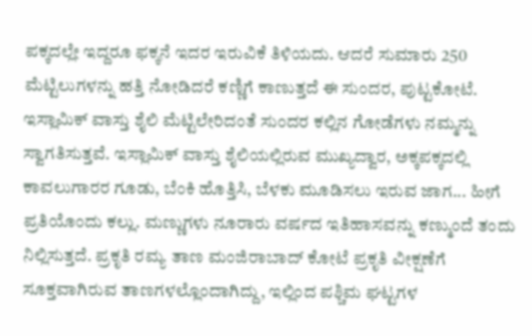ಪಕ್ಕದಲ್ಲೇ ಇದ್ದರೂ ಫಕ್ಕನೆ ಇದರ ಇರುವಿಕೆ ತಿಳಿಯದು. ಆದರೆ ಸುಮಾರು 250 ಮೆಟ್ಟಿಲುಗಳನ್ನು ಹತ್ತಿ ನೋಡಿದರೆ ಕಣ್ಣಿಗೆ ಕಾಣುತ್ತದೆ ಈ ಸುಂದರ, ಪುಟ್ಟಕೋಟೆ. ಇಸ್ಲಾಮಿಕ್ ವಾಸ್ತು ಶೈಲಿ ಮೆಟ್ಟಿಲೇರಿದಂತೆ ಸುಂದರ ಕಲ್ಲಿನ ಗೋಡೆಗಳು ನಮ್ಮನ್ನು ಸ್ವಾಗತಿಸುತ್ತವೆ. ಇಸ್ಲಾಮಿಕ್ ವಾಸ್ತು ಶೈಲಿಯಲ್ಲಿರುವ ಮುಖ್ಯದ್ವಾರ, ಅಕ್ಕಪಕ್ಕದಲ್ಲಿ ಕಾವಲುಗಾರರ ಗೂಡು, ಬೆಂಕಿ ಹೊತ್ತಿಸಿ, ಬೆಳಕು ಮೂಡಿಸಲು ಇರುವ ಜಾಗ... ಹೀಗೆ ಪ್ರತಿಯೊಂದು ಕಲ್ಲು. ಮಣ್ಣುಗಳು ನೂರಾರು ವರ್ಷದ ಇತಿಹಾಸವನ್ನು ಕಣ್ಮುಂದೆ ತಂದು ನಿಲ್ಲಿಸುತ್ತದೆ. ಪ್ರಕೃತಿ ರಮ್ಯ ತಾಣ ಮಂಜಿರಾಬಾದ್ ಕೋಟೆ ಪ್ರಕೃತಿ ವೀಕ್ಷಣೆಗೆ ಸೂಕ್ತವಾಗಿರುವ ತಾಣಗಳಲ್ಲೊಂದಾಗಿದ್ದು, ಇಲ್ಲಿಂದ ಪಶ್ಚಿಮ ಘಟ್ಟಗಳ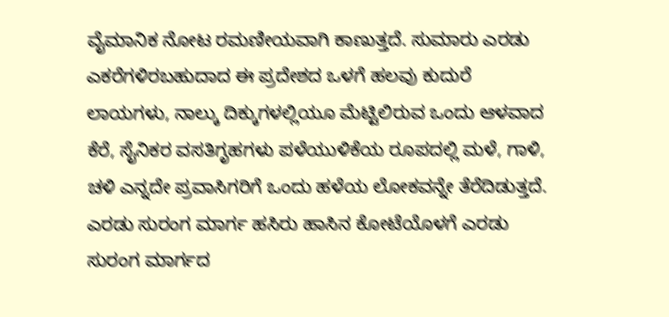ವೈಮಾನಿಕ ನೋಟ ರಮಣೀಯವಾಗಿ ಕಾಣುತ್ತದೆ. ಸುಮಾರು ಎರಡು ಎಕರೆಗಳಿರಬಹುದಾದ ಈ ಪ್ರದೇಶದ ಒಳಗೆ ಹಲವು ಕುದುರೆ ಲಾಯಗಳು, ನಾಲ್ಕು ದಿಕ್ಕುಗಳಲ್ಲಿಯೂ ಮೆಟ್ಟಿಲಿರುವ ಒಂದು ಆಳವಾದ ಕೆರೆ, ಸೈನಿಕರ ವಸತಿಗೃಹಗಳು ಪಳೆಯುಳಿಕೆಯ ರೂಪದಲ್ಲಿ ಮಳೆ, ಗಾಳಿ, ಚಳಿ ಎನ್ನದೇ ಪ್ರವಾಸಿಗರಿಗೆ ಒಂದು ಹಳೆಯ ಲೋಕವನ್ನೇ ತೆರೆದಿಡುತ್ತದೆ. ಎರಡು ಸುರಂಗ ಮಾರ್ಗ ಹಸಿರು ಹಾಸಿನ ಕೋಟೆಯೊಳಗೆ ಎರಡು ಸುರಂಗ ಮಾರ್ಗದ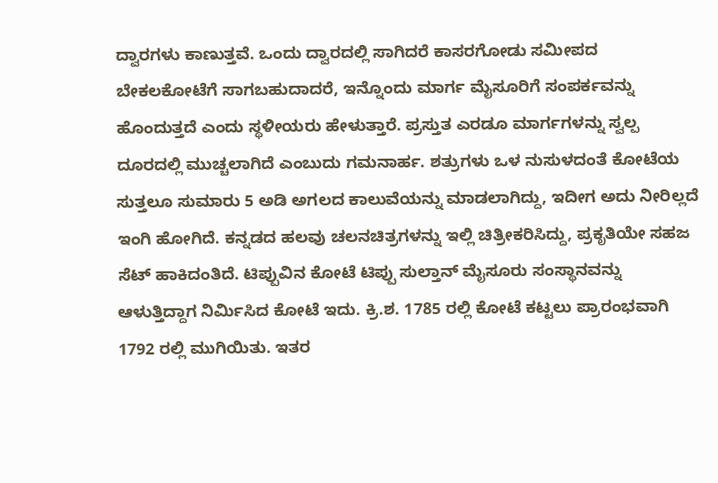ದ್ವಾರಗಳು ಕಾಣುತ್ತವೆ. ಒಂದು ದ್ವಾರದಲ್ಲಿ ಸಾಗಿದರೆ ಕಾಸರಗೋಡು ಸಮೀಪದ ಬೇಕಲಕೋಟೆಗೆ ಸಾಗಬಹುದಾದರೆ, ಇನ್ನೊಂದು ಮಾರ್ಗ ಮೈಸೂರಿಗೆ ಸಂಪರ್ಕವನ್ನು ಹೊಂದುತ್ತದೆ ಎಂದು ಸ್ಥಳೀಯರು ಹೇಳುತ್ತಾರೆ. ಪ್ರಸ್ತುತ ಎರಡೂ ಮಾರ್ಗಗಳನ್ನು ಸ್ವಲ್ಪ ದೂರದಲ್ಲಿ ಮುಚ್ಚಲಾಗಿದೆ ಎಂಬುದು ಗಮನಾರ್ಹ. ಶತ್ರುಗಳು ಒಳ ನುಸುಳದಂತೆ ಕೋಟೆಯ ಸುತ್ತಲೂ ಸುಮಾರು 5 ಅಡಿ ಅಗಲದ ಕಾಲುವೆಯನ್ನು ಮಾಡಲಾಗಿದ್ದು, ಇದೀಗ ಅದು ನೀರಿಲ್ಲದೆ ಇಂಗಿ ಹೋಗಿದೆ. ಕನ್ನಡದ ಹಲವು ಚಲನಚಿತ್ರಗಳನ್ನು ಇಲ್ಲಿ ಚಿತ್ರೀಕರಿಸಿದ್ದು, ಪ್ರಕೃತಿಯೇ ಸಹಜ ಸೆಟ್ ಹಾಕಿದಂತಿದೆ. ಟಿಪ್ಪುವಿನ ಕೋಟೆ ಟಿಪ್ಪು ಸುಲ್ತಾನ್ ಮೈಸೂರು ಸಂಸ್ಥಾನವನ್ನು ಆಳುತ್ತಿದ್ದಾಗ ನಿರ್ಮಿಸಿದ ಕೋಟೆ ಇದು. ಕ್ರಿ.ಶ. 1785 ರಲ್ಲಿ ಕೋಟೆ ಕಟ್ಟಲು ಪ್ರಾರಂಭವಾಗಿ 1792 ರಲ್ಲಿ ಮುಗಿಯಿತು. ಇತರ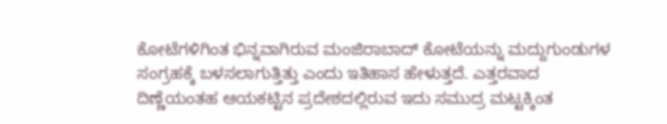ಕೋಟೆಗಳಿಗಿಂತ ಭಿನ್ನವಾಗಿರುವ ಮಂಜಿರಾಬಾದ್ ಕೋಟೆಯನ್ನು ಮದ್ದುಗುಂಡುಗಳ ಸಂಗ್ರಹಕ್ಕೆ ಬಳಸಲಾಗುತ್ತಿತ್ತು ಎಂದು ಇತಿಹಾಸ ಹೇಳುತ್ತದೆ. ಎತ್ತರವಾದ ದಿಣ್ಣೆಯಂತಹ ಆಯಕಟ್ಟಿನ ಪ್ರದೇಶದಲ್ಲಿರುವ ಇದು ಸಮುದ್ರ ಮಟ್ಟಕ್ಕಿಂತ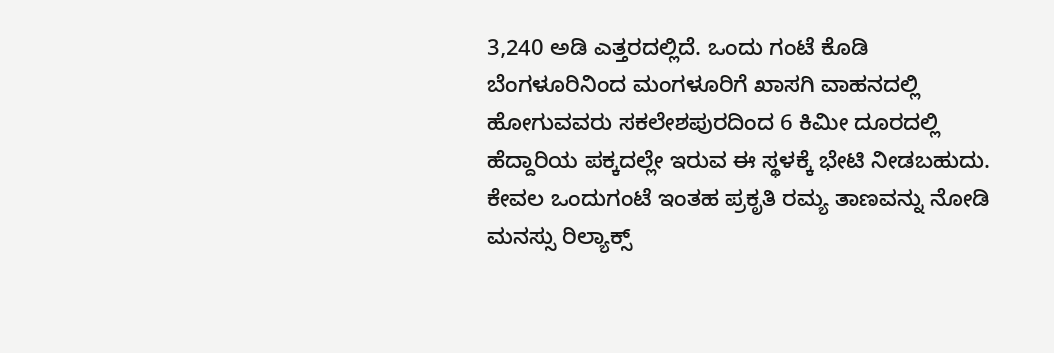3,240 ಅಡಿ ಎತ್ತರದಲ್ಲಿದೆ. ಒಂದು ಗಂಟೆ ಕೊಡಿ ಬೆಂಗಳೂರಿನಿಂದ ಮಂಗಳೂರಿಗೆ ಖಾಸಗಿ ವಾಹನದಲ್ಲಿ ಹೋಗುವವರು ಸಕಲೇಶಪುರದಿಂದ 6 ಕಿಮೀ ದೂರದಲ್ಲಿ ಹೆದ್ದಾರಿಯ ಪಕ್ಕದಲ್ಲೇ ಇರುವ ಈ ಸ್ಥಳಕ್ಕೆ ಭೇಟಿ ನೀಡಬಹುದು. ಕೇವಲ ಒಂದುಗಂಟೆ ಇಂತಹ ಪ್ರಕೃತಿ ರಮ್ಯ ತಾಣವನ್ನು ನೋಡಿ ಮನಸ್ಸು ರಿಲ್ಯಾಕ್ಸ್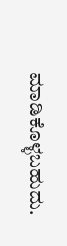ಮಾಡಿಕೊಳ್ಳಬಹುದು.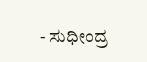- ಸುಧೀಂದ್ರ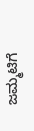ಜಮ್ಮಟಿಗೆ